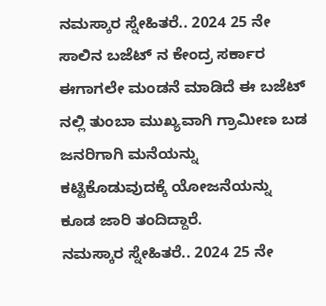ನಮಸ್ಕಾರ ಸ್ನೇಹಿತರೆ.. 2024 25 ನೇ ಸಾಲಿನ ಬಜೆಟ್ ನ ಕೇಂದ್ರ ಸರ್ಕಾರ ಈಗಾಗಲೇ ಮಂಡನೆ ಮಾಡಿದೆ ಈ ಬಜೆಟ್ ನಲ್ಲಿ ತುಂಬಾ ಮುಖ್ಯವಾಗಿ ಗ್ರಾಮೀಣ ಬಡ ಜನರಿಗಾಗಿ ಮನೆಯನ್ನು ಕಟ್ಟಿಕೊಡುವುದಕ್ಕೆ ಯೋಜನೆಯನ್ನು ಕೂಡ ಜಾರಿ ತಂದಿದ್ದಾರೆ.
ನಮಸ್ಕಾರ ಸ್ನೇಹಿತರೆ.. 2024 25 ನೇ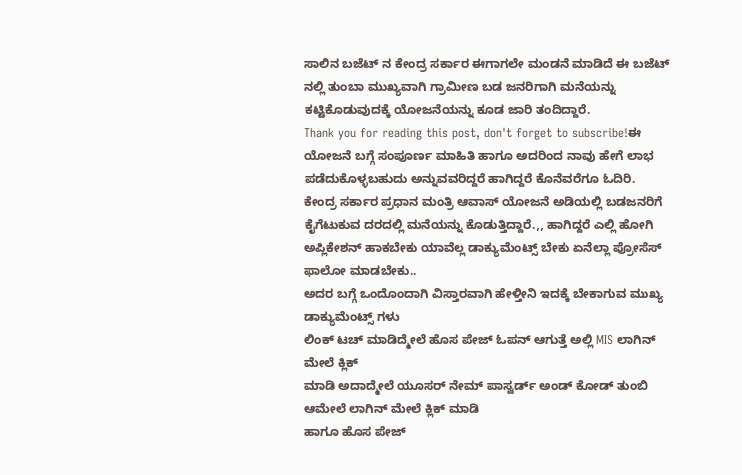ಸಾಲಿನ ಬಜೆಟ್ ನ ಕೇಂದ್ರ ಸರ್ಕಾರ ಈಗಾಗಲೇ ಮಂಡನೆ ಮಾಡಿದೆ ಈ ಬಜೆಟ್ ನಲ್ಲಿ ತುಂಬಾ ಮುಖ್ಯವಾಗಿ ಗ್ರಾಮೀಣ ಬಡ ಜನರಿಗಾಗಿ ಮನೆಯನ್ನು ಕಟ್ಟಿಕೊಡುವುದಕ್ಕೆ ಯೋಜನೆಯನ್ನು ಕೂಡ ಜಾರಿ ತಂದಿದ್ದಾರೆ.
Thank you for reading this post, don't forget to subscribe!ಈ ಯೋಜನೆ ಬಗ್ಗೆ ಸಂಪೂರ್ಣ ಮಾಹಿತಿ ಹಾಗೂ ಅದರಿಂದ ನಾವು ಹೇಗೆ ಲಾಭ ಪಡೆದುಕೊಳ್ಳಬಹುದು ಅನ್ನುವವರಿದ್ದರೆ ಹಾಗಿದ್ದರೆ ಕೊನೆವರೆಗೂ ಓದಿರಿ.
ಕೇಂದ್ರ ಸರ್ಕಾರ ಪ್ರಧಾನ ಮಂತ್ರಿ ಆವಾಸ್ ಯೋಜನೆ ಅಡಿಯಲ್ಲಿ ಬಡಜನರಿಗೆ ಕೈಗೆಟುಕುವ ದರದಲ್ಲಿ ಮನೆಯನ್ನು ಕೊಡುತ್ತಿದ್ದಾರೆ.,, ಹಾಗಿದ್ದರೆ ಎಲ್ಲಿ ಹೋಗಿ ಅಪ್ಲಿಕೇಶನ್ ಹಾಕಬೇಕು ಯಾವೆಲ್ಲ ಡಾಕ್ಯುಮೆಂಟ್ಸ್ ಬೇಕು ಏನೆಲ್ಲಾ ಪ್ರೋಸೆಸ್ ಫಾಲೋ ಮಾಡಬೇಕು..
ಅದರ ಬಗ್ಗೆ ಒಂದೊಂದಾಗಿ ವಿಸ್ತಾರವಾಗಿ ಹೇಳ್ತೀನಿ ಇದಕ್ಕೆ ಬೇಕಾಗುವ ಮುಖ್ಯ ಡಾಕ್ಯುಮೆಂಟ್ಸ್ ಗಳು
ಲಿಂಕ್ ಟಚ್ ಮಾಡಿದ್ಮೇಲೆ ಹೊಸ ಪೇಜ್ ಓಪನ್ ಆಗುತ್ತೆ ಅಲ್ಲಿ MIS ಲಾಗಿನ್ ಮೇಲೆ ಕ್ಲಿಕ್
ಮಾಡಿ ಅದಾದ್ಮೇಲೆ ಯೂಸರ್ ನೇಮ್ ಪಾಸ್ವರ್ಡ್ ಅಂಡ್ ಕೋಡ್ ತುಂಬಿ ಆಮೇಲೆ ಲಾಗಿನ್ ಮೇಲೆ ಕ್ಲಿಕ್ ಮಾಡಿ
ಹಾಗೂ ಹೊಸ ಪೇಜ್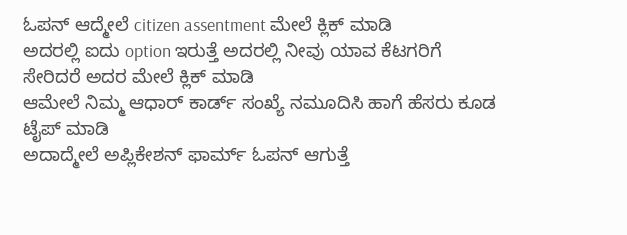ಓಪನ್ ಆದ್ಮೇಲೆ citizen assentment ಮೇಲೆ ಕ್ಲಿಕ್ ಮಾಡಿ
ಅದರಲ್ಲಿ ಐದು option ಇರುತ್ತೆ ಅದರಲ್ಲಿ ನೀವು ಯಾವ ಕೆಟಗರಿಗೆ ಸೇರಿದರೆ ಅದರ ಮೇಲೆ ಕ್ಲಿಕ್ ಮಾಡಿ
ಆಮೇಲೆ ನಿಮ್ಮ ಆಧಾರ್ ಕಾರ್ಡ್ ಸಂಖ್ಯೆ ನಮೂದಿಸಿ ಹಾಗೆ ಹೆಸರು ಕೂಡ ಟೈಪ್ ಮಾಡಿ
ಅದಾದ್ಮೇಲೆ ಅಪ್ಲಿಕೇಶನ್ ಫಾರ್ಮ್ ಓಪನ್ ಆಗುತ್ತೆ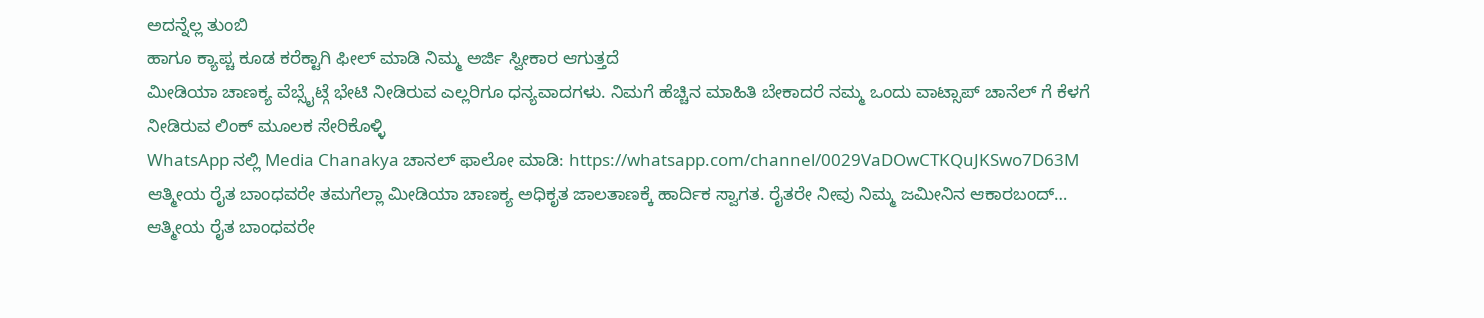ಅದನ್ನೆಲ್ಲ ತುಂಬಿ
ಹಾಗೂ ಕ್ಯಾಪ್ಚ ಕೂಡ ಕರೆಕ್ಟಾಗಿ ಫೀಲ್ ಮಾಡಿ ನಿಮ್ಮ ಅರ್ಜಿ ಸ್ವೀಕಾರ ಆಗುತ್ತದೆ
ಮೀಡಿಯಾ ಚಾಣಕ್ಯ ವೆಬ್ಸೈಟ್ಗೆ ಭೇಟಿ ನೀಡಿರುವ ಎಲ್ಲರಿಗೂ ಧನ್ಯವಾದಗಳು. ನಿಮಗೆ ಹೆಚ್ಚಿನ ಮಾಹಿತಿ ಬೇಕಾದರೆ ನಮ್ಮ ಒಂದು ವಾಟ್ಸಾಪ್ ಚಾನೆಲ್ ಗೆ ಕೆಳಗೆ ನೀಡಿರುವ ಲಿಂಕ್ ಮೂಲಕ ಸೇರಿಕೊಳ್ಳಿ
WhatsApp ನಲ್ಲಿ Media Chanakya ಚಾನಲ್ ಫಾಲೋ ಮಾಡಿ: https://whatsapp.com/channel/0029VaDOwCTKQuJKSwo7D63M
ಆತ್ಮೀಯ ರೈತ ಬಾಂಧವರೇ ತಮಗೆಲ್ಲಾ ಮೀಡಿಯಾ ಚಾಣಕ್ಯ ಅಧಿಕೃತ ಜಾಲತಾಣಕ್ಕೆ ಹಾರ್ದಿಕ ಸ್ವಾಗತ. ರೈತರೇ ನೀವು ನಿಮ್ಮ ಜಮೀನಿನ ಆಕಾರಬಂದ್…
ಆತ್ಮೀಯ ರೈತ ಬಾಂಧವರೇ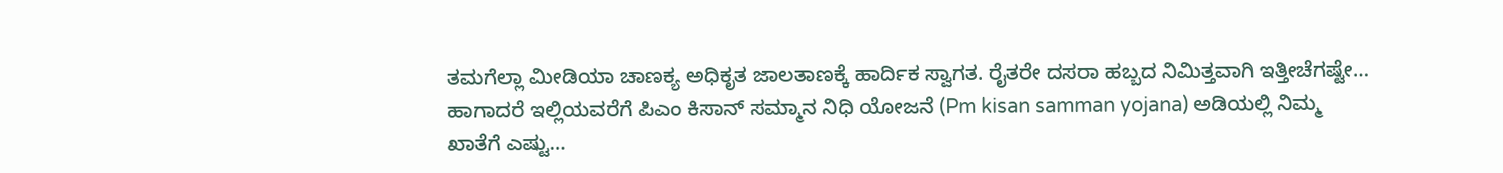ತಮಗೆಲ್ಲಾ ಮೀಡಿಯಾ ಚಾಣಕ್ಯ ಅಧಿಕೃತ ಜಾಲತಾಣಕ್ಕೆ ಹಾರ್ದಿಕ ಸ್ವಾಗತ. ರೈತರೇ ದಸರಾ ಹಬ್ಬದ ನಿಮಿತ್ತವಾಗಿ ಇತ್ತೀಚೆಗಷ್ಟೇ…
ಹಾಗಾದರೆ ಇಲ್ಲಿಯವರೆಗೆ ಪಿಎಂ ಕಿಸಾನ್ ಸಮ್ಮಾನ ನಿಧಿ ಯೋಜನೆ (Pm kisan samman yojana) ಅಡಿಯಲ್ಲಿ ನಿಮ್ಮ ಖಾತೆಗೆ ಎಷ್ಟು…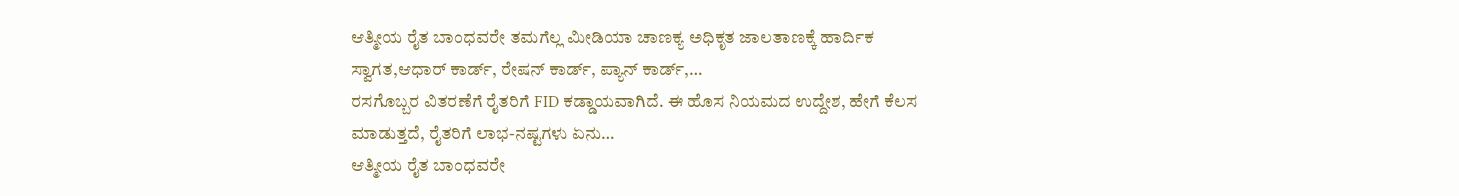ಆತ್ಮೀಯ ರೈತ ಬಾಂಧವರೇ ತಮಗೆಲ್ಲ ಮೀಡಿಯಾ ಚಾಣಕ್ಯ ಅಧಿಕೃತ ಜಾಲತಾಣಕ್ಕೆ ಹಾರ್ದಿಕ ಸ್ವಾಗತ,ಆಧಾರ್ ಕಾರ್ಡ್, ರೇಷನ್ ಕಾರ್ಡ್, ಪ್ಯಾನ್ ಕಾರ್ಡ್,…
ರಸಗೊಬ್ಬರ ವಿತರಣೆಗೆ ರೈತರಿಗೆ FID ಕಡ್ಡಾಯವಾಗಿದೆ. ಈ ಹೊಸ ನಿಯಮದ ಉದ್ದೇಶ, ಹೇಗೆ ಕೆಲಸ ಮಾಡುತ್ತದೆ, ರೈತರಿಗೆ ಲಾಭ-ನಷ್ಟಗಳು ಏನು…
ಆತ್ಮೀಯ ರೈತ ಬಾಂಧವರೇ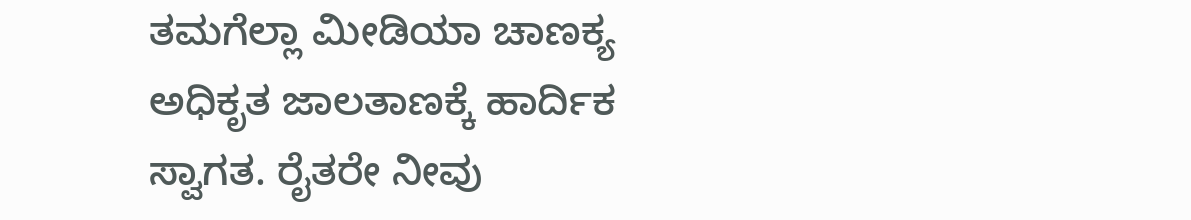ತಮಗೆಲ್ಲಾ ಮೀಡಿಯಾ ಚಾಣಕ್ಯ ಅಧಿಕೃತ ಜಾಲತಾಣಕ್ಕೆ ಹಾರ್ದಿಕ ಸ್ವಾಗತ. ರೈತರೇ ನೀವು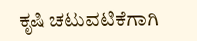ಕೃಷಿ ಚಟುವಟಿಕೆಗಾಗಿ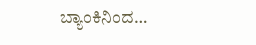ಬ್ಯಾಂಕಿನಿಂದ…